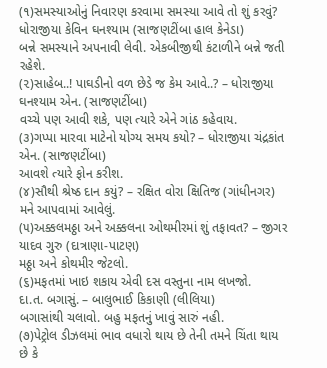(૧)સમસ્યાઓનું નિવારણ કરવામા સમસ્યા આવે તો શું કરવું?
ધોરાજીયા કેવિન ઘનશ્યામ (સાજણટીંબા હાલ કેનેડા)
બન્ને સમસ્યાને અપનાવી લેવી. એકબીજીથી કંટાળીને બન્ને જતી રહેશે.
(૨)સાહેબ..! પાઘડીનો વળ છેડે જ કેમ આવે..? – ધોરાજીયા ઘનશ્યામ એન. (સાજણટીંબા)
વચ્ચે પણ આવી શકે, પણ ત્યારે એને ગાંઠ કહેવાય.
(૩)ગપ્પા મારવા માટેનો યોગ્ય સમય કયો? – ધોરાજીયા ચંદ્રકાંત એન. (સાજણટીંબા)
આવશે ત્યારે ફોન કરીશ.
(૪)સૌથી શ્રેષ્ઠ દાન કયું? – રક્ષિત વોરા ક્ષિતિજ (ગાંધીનગર)
મને આપવામાં આવેલું.
(૫)અક્કલમઠ્ઠા અને અક્કલના ઓથમીરમાં શું તફાવત? – જીગર યાદવ ગુરુ (દાત્રાણા-પાટણ)
મઠ્ઠા અને કોથમીર જેટલો.
(૬)મફતમાં ખાઇ શકાય એવી દસ વસ્તુના નામ લખજો.
દા.ત. બગાસું. – બાલુભાઈ કિકાણી (લીલિયા)
બગાસાંથી ચલાવો. બહુ મફતનું ખાવું સારું નહી.
(૭)પેટ્રોલ ડીઝલમાં ભાવ વધારો થાય છે તેની તમને ચિંતા થાય છે કે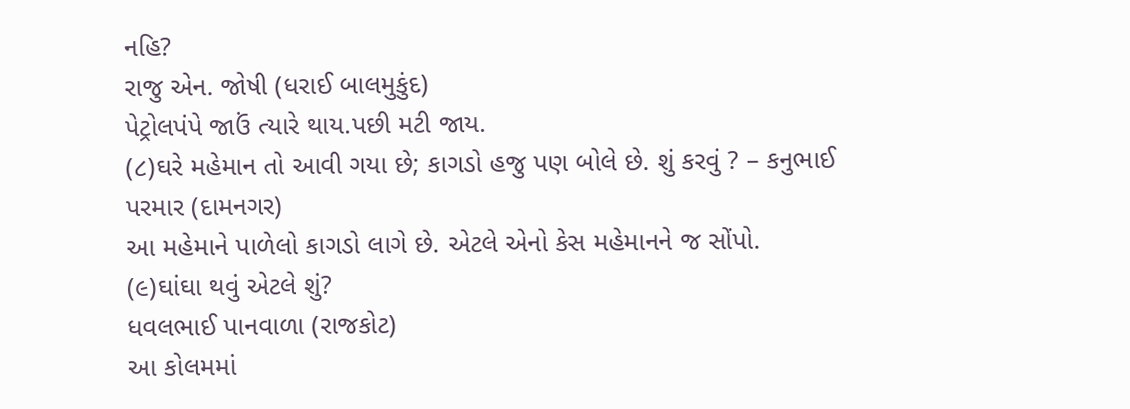નહિ?
રાજુ એન. જોષી (ધરાઈ બાલમુકુંદ)
પેટ્રોલપંપે જાઉં ત્યારે થાય.પછી મટી જાય.
(૮)ઘરે મહેમાન તો આવી ગયા છે; કાગડો હજુ પણ બોલે છે. શું કરવું ? – કનુભાઈ પરમાર (દામનગર)
આ મહેમાને પાળેલો કાગડો લાગે છે. એટલે એનો કેસ મહેમાનને જ સોંપો.
(૯)ઘાંઘા થવું એટલે શું?
ધવલભાઈ પાનવાળા (રાજકોટ)
આ કોલમમાં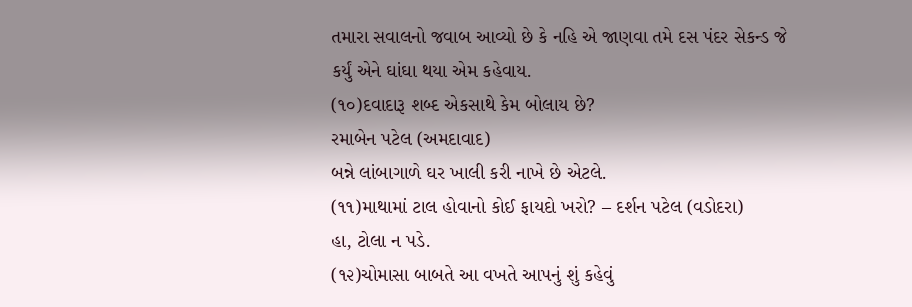તમારા સવાલનો જવાબ આવ્યો છે કે નહિ એ જાણવા તમે દસ પંદર સેકન્ડ જે કર્યું એને ઘાંઘા થયા એમ કહેવાય.
(૧૦)દવાદારૂ શબ્દ એકસાથે કેમ બોલાય છે?
રમાબેન પટેલ (અમદાવાદ)
બન્ને લાંબાગાળે ઘર ખાલી કરી નાખે છે એટલે.
(૧૧)માથામાં ટાલ હોવાનો કોઈ ફાયદો ખરો? – દર્શન પટેલ (વડોદરા)
હા, ટોલા ન પડે.
(૧૨)ચોમાસા બાબતે આ વખતે આપનું શું કહેવું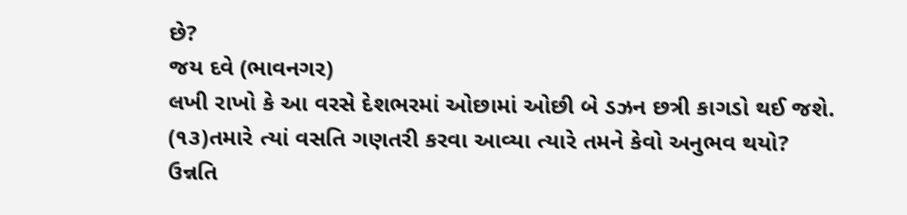છે?
જય દવે (ભાવનગર)
લખી રાખો કે આ વરસે દેશભરમાં ઓછામાં ઓછી બે ડઝન છત્રી કાગડો થઈ જશે.
(૧૩)તમારે ત્યાં વસતિ ગણતરી કરવા આવ્યા ત્યારે તમને કેવો અનુભવ થયો?
ઉન્નતિ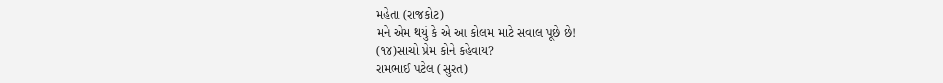મહેતા (રાજકોટ)
મને એમ થયું કે એ આ કોલમ માટે સવાલ પૂછે છે!
(૧૪)સાચો પ્રેમ કોને કહેવાય?
રામભાઈ પટેલ (સુરત)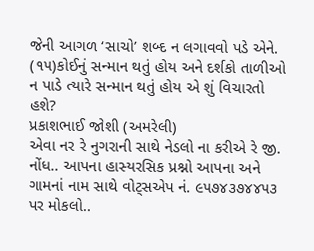જેની આગળ ‘સાચો’ શબ્દ ન લગાવવો પડે એને.
(૧૫)કોઈનું સન્માન થતું હોય અને દર્શકો તાળીઓ ન પાડે ત્યારે સન્માન થતું હોય એ શું વિચારતો હશે?
પ્રકાશભાઈ જોશી (અમરેલી)
એવા નર રે નુગરાની સાથે નેડલો ના કરીએ રે જી.
નોંધ.. આપના હાસ્યરસિક પ્રશ્નો આપના અને ગામનાં નામ સાથે વોટ્‌સએપ નં. ૯૫૭૪૩૭૪૪૫૩ પર મોકલો..